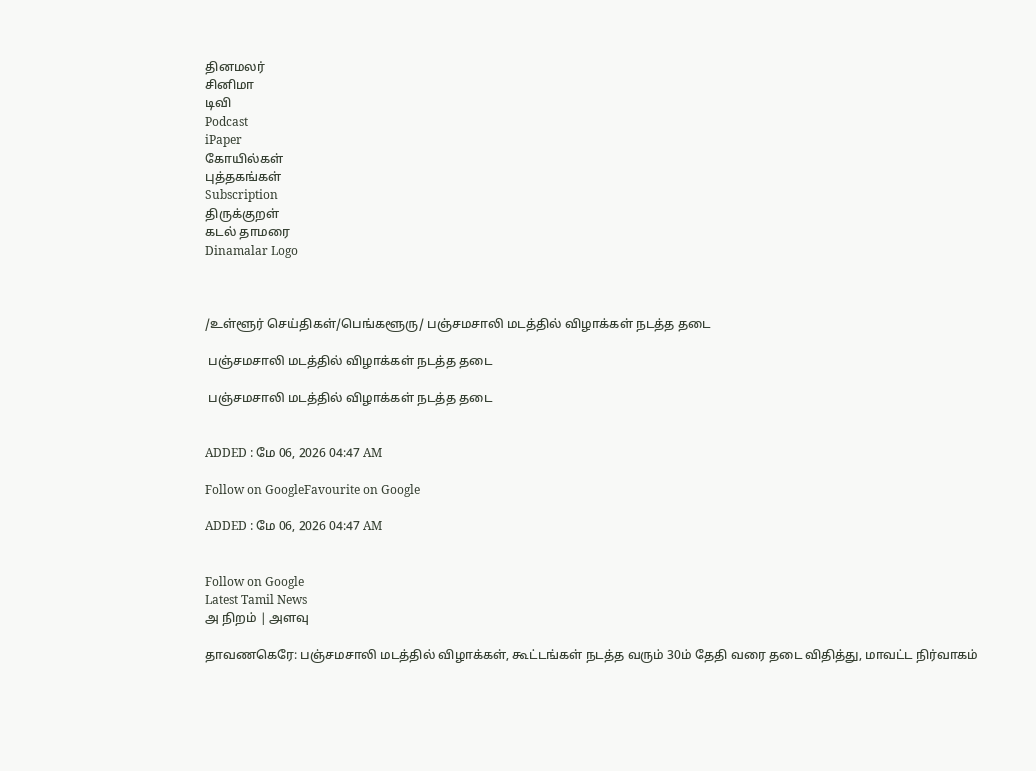தினமலர்
சினிமா
டிவி
Podcast
iPaper
கோயில்கள்
புத்தகங்கள்
Subscription
திருக்குறள்
கடல் தாமரை
Dinamalar Logo



/உள்ளூர் செய்திகள்/பெங்களூரு/ பஞ்சமசாலி மடத்தில் விழாக்கள் நடத்த தடை

 பஞ்சமசாலி மடத்தில் விழாக்கள் நடத்த தடை

 பஞ்சமசாலி மடத்தில் விழாக்கள் நடத்த தடை


ADDED : மே 06, 2026 04:47 AM

Follow on GoogleFavourite on Google

ADDED : மே 06, 2026 04:47 AM


Follow on Google
Latest Tamil News
அ நிறம் | அளவு

தாவணகெரே: பஞ்சமசாலி மடத்தில் விழாக்கள், கூட்டங்கள் நடத்த வரும் 30ம் தேதி வரை தடை விதித்து, மாவட்ட நிர்வாகம்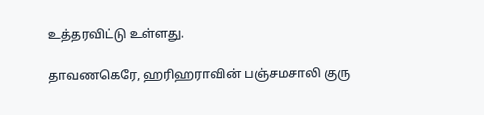உத்தரவிட்டு உள்ளது.

தாவணகெரே, ஹரிஹராவின் பஞ்சமசாலி குரு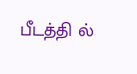பீடத்தி ல்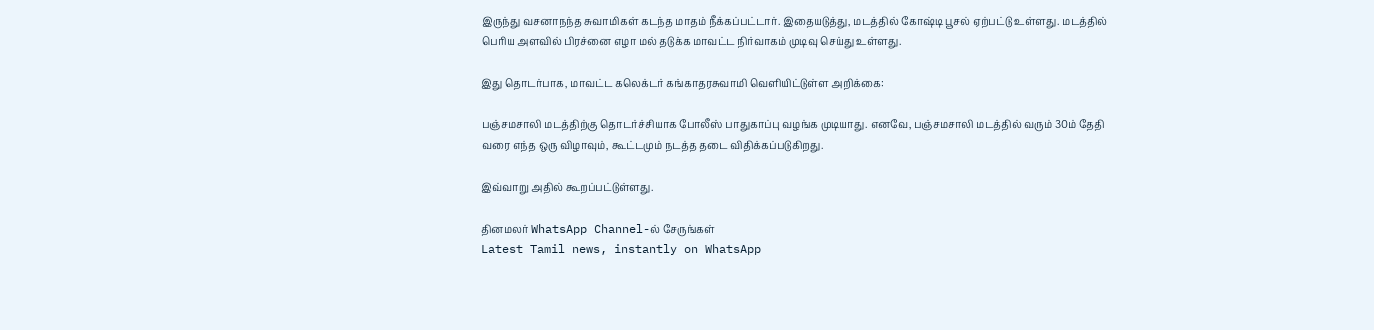இருந்து வசனாநந்த சுவாமிகள் கடந்த மாதம் நீக்கப்பட்டார். இதையடுத்து, மடத்தில் கோஷ்டி பூசல் ஏற்பட்டு உள்ளது. மடத்தில் பெரிய அளவில் பிரச்னை எழா மல் தடுக்க மாவட்ட நிர்வாகம் முடிவு செய்து உள்ளது.

இது தொடர்பாக, மாவட்ட கலெக்டர் கங்காதரசுவாமி வெளியிட்டுள்ள அறிக்கை:

பஞ்சமசாலி மடத்திற்கு தொடர்ச்சியாக போலீஸ் பாதுகாப்பு வழங்க முடியாது. எனவே, பஞ்சமசாலி மடத்தில் வரும் 30ம் தேதி வரை எந்த ஒரு விழாவும், கூட்டமும் நடத்த தடை விதிக்கப்படுகிறது.

இவ்வாறு அதில் கூறப்பட்டுள்ளது.

தினமலர் WhatsApp Channel-ல் சேருங்கள்
Latest Tamil news, instantly on WhatsApp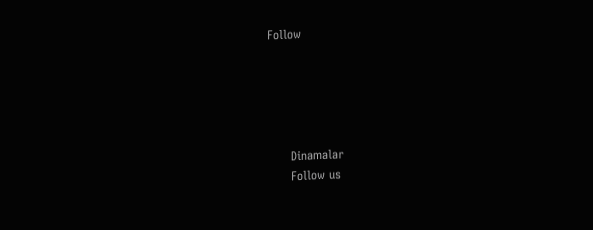Follow





      Dinamalar
      Follow us